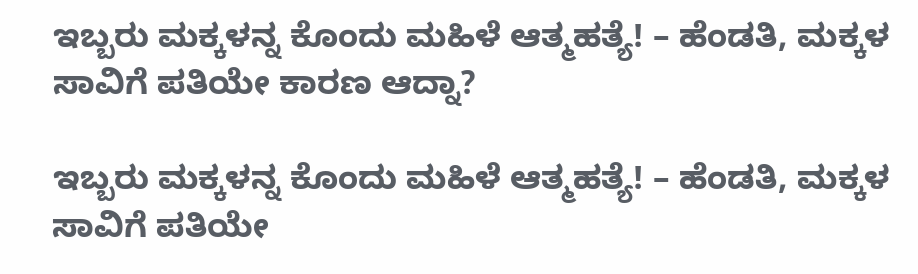ಇಬ್ಬರು ಮಕ್ಕಳನ್ನ ಕೊಂದು ಮಹಿಳೆ ಆತ್ಮಹತ್ಯೆ! – ಹೆಂಡತಿ, ಮಕ್ಕಳ ಸಾವಿಗೆ ಪತಿಯೇ ಕಾರಣ ಆದ್ನಾ?

ಇಬ್ಬರು ಮಕ್ಕಳನ್ನ ಕೊಂದು ಮಹಿಳೆ ಆತ್ಮಹತ್ಯೆ! – ಹೆಂಡತಿ, ಮಕ್ಕಳ ಸಾವಿಗೆ ಪತಿಯೇ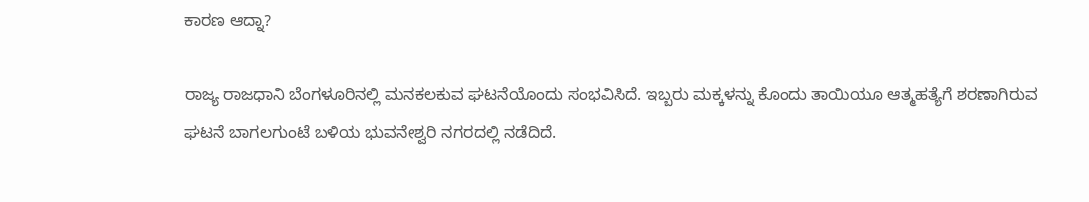ಕಾರಣ ಆದ್ನಾ?

ರಾಜ್ಯ ರಾಜಧಾನಿ ಬೆಂಗಳೂರಿನಲ್ಲಿ ಮನಕಲಕುವ ಘಟನೆಯೊಂದು ಸಂಭವಿಸಿದೆ. ಇಬ್ಬರು ಮಕ್ಕಳನ್ನು ಕೊಂದು ತಾಯಿಯೂ ಆತ್ಮಹತ್ಯೆಗೆ ಶರಣಾಗಿರುವ ಘಟನೆ ಬಾಗಲಗುಂಟೆ ಬಳಿಯ ಭುವನೇಶ್ವರಿ ನಗರದಲ್ಲಿ ನಡೆದಿದೆ.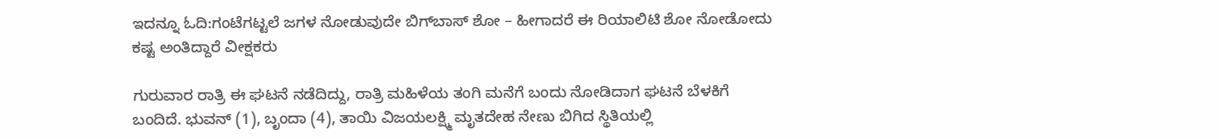ಇದನ್ನೂ ಓದಿ:ಗಂಟೆಗಟ್ಟಲೆ ಜಗಳ ನೋಡುವುದೇ ಬಿಗ್‌ಬಾಸ್ ಶೋ – ಹೀಗಾದರೆ ಈ ರಿಯಾಲಿಟಿ ಶೋ ನೋಡೋದು ಕಷ್ಟ ಅಂತಿದ್ದಾರೆ ವೀಕ್ಷಕರು

ಗುರುವಾರ ರಾತ್ರಿ ಈ ಘಟನೆ ನಡೆದಿದ್ದು, ರಾತ್ರಿ ಮಹಿಳೆಯ ತಂಗಿ ಮನೆಗೆ ಬಂದು ನೋಡಿದಾಗ ಘಟನೆ ಬೆಳಕಿಗೆ ಬಂದಿದೆ. ಭುವನ್ (1), ಬೃಂದಾ (4), ತಾಯಿ ವಿಜಯಲಕ್ಷ್ಮಿ ಮೃತದೇಹ ನೇಣು ಬಿಗಿದ ಸ್ಥಿತಿಯಲ್ಲಿ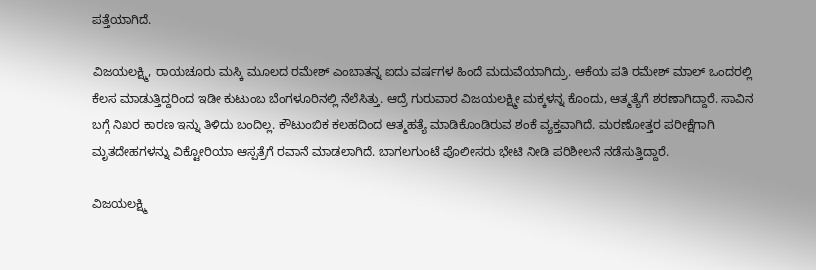ಪತ್ತೆಯಾಗಿದೆ.

ವಿಜಯಲಕ್ಷ್ಮಿ, ರಾಯಚೂರು ಮಸ್ಕಿ ಮೂಲದ ರಮೇಶ್ ಎಂಬಾತನ್ನ ಐದು ವರ್ಷಗಳ ಹಿಂದೆ ಮದುವೆಯಾಗಿದ್ರು. ಆಕೆಯ ಪತಿ ರಮೇಶ್ ಮಾಲ್ ಒಂದರಲ್ಲಿ ಕೆಲಸ ಮಾಡುತ್ತಿದ್ದರಿಂದ ಇಡೀ ಕುಟುಂಬ ಬೆಂಗಳೂರಿನಲ್ಲಿ ನೆಲೆಸಿತ್ತು. ಆದ್ರೆ ಗುರುವಾರ ವಿಜಯಲಕ್ಷ್ಮೀ ಮಕ್ಕಳನ್ನ ಕೊಂದು, ಆತ್ಮತ್ಯೆಗೆ ಶರಣಾಗಿದ್ದಾರೆ. ಸಾವಿನ ಬಗ್ಗೆ ನಿಖರ ಕಾರಣ ಇನ್ನು ತಿಳಿದು ಬಂದಿಲ್ಲ. ಕೌಟುಂಬಿಕ ಕಲಹದಿಂದ ಆತ್ಮಹತ್ಯೆ ಮಾಡಿಕೊಂಡಿರುವ ಶಂಕೆ ವ್ಯಕ್ತವಾಗಿದೆ. ಮರಣೋತ್ತರ ಪರೀಕ್ಷೆಗಾಗಿ ಮೃತದೇಹಗಳನ್ನು ವಿಕ್ಟೋರಿಯಾ ಆಸ್ಪತ್ರೆಗೆ ರವಾನೆ ಮಾಡಲಾಗಿದೆ. ಬಾಗಲಗುಂಟೆ ಪೊಲೀಸರು ಭೇಟಿ ನೀಡಿ ಪರಿಶೀಲನೆ ನಡೆಸುತ್ತಿದ್ದಾರೆ.

ವಿಜಯಲಕ್ಷ್ಮಿ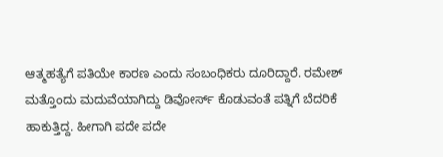ಆತ್ಮಹತ್ಯೆಗೆ ಪತಿಯೇ ಕಾರಣ ಎಂದು ಸಂಬಂಧಿಕರು ದೂರಿದ್ದಾರೆ. ರಮೇಶ್‌ ಮತ್ತೊಂದು ಮದುವೆಯಾಗಿದ್ದು ಡಿವೋರ್ಸ್ ಕೊಡುವಂತೆ ಪತ್ನಿಗೆ ಬೆದರಿಕೆ ಹಾಕುತ್ತಿದ್ದ. ಹೀಗಾಗಿ ಪದೇ ಪದೇ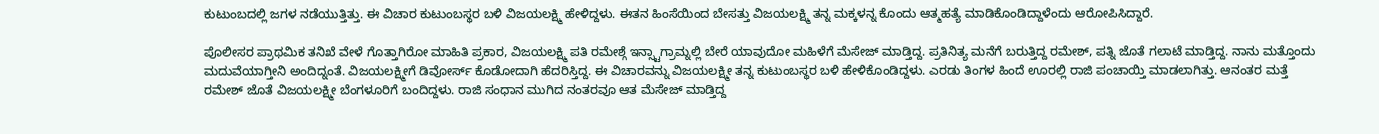ಕುಟುಂಬದಲ್ಲಿ ಜಗಳ ನಡೆಯುತ್ತಿತ್ತು. ಈ ವಿಚಾರ ಕುಟುಂಬಸ್ಥರ ಬಳಿ ವಿಜಯಲಕ್ಷ್ಮಿ ಹೇಳಿದ್ದಳು. ಈತನ ಹಿಂಸೆಯಿಂದ ಬೇಸತ್ತು ವಿಜಯಲಕ್ಷ್ಮಿ ತನ್ನ ಮಕ್ಕಳನ್ನ ಕೊಂದು ಆತ್ಮಹತ್ಯೆ ಮಾಡಿಕೊಂಡಿದ್ದಾಳೆಂದು ಆರೋಪಿಸಿದ್ದಾರೆ.

ಪೊಲೀಸರ ಪ್ರಾಥಮಿಕ ತನಿಖೆ ವೇಳೆ ಗೊತ್ತಾಗಿರೋ ಮಾಹಿತಿ ಪ್ರಕಾರ, ವಿಜಯಲಕ್ಷ್ಮಿ ಪತಿ ರಮೇಶ್ಗೆ ಇನ್ಸ್ಟಾಗ್ರಾಮ್ನಲ್ಲಿ ಬೇರೆ ಯಾವುದೋ ಮಹಿಳೆಗೆ ಮೆಸೇಜ್ ಮಾಡ್ತಿದ್ದ. ಪ್ರತಿನಿತ್ಯ ಮನೆಗೆ ಬರುತ್ತಿದ್ದ ರಮೇಶ್, ಪತ್ನಿ ಜೊತೆ ಗಲಾಟೆ ಮಾಡ್ತಿದ್ದ. ನಾನು ಮತ್ತೊಂದು ಮದುವೆಯಾಗ್ತೀನಿ ಅಂದಿದ್ನಂತೆ. ವಿಜಯಲಕ್ಷ್ಮೀಗೆ ಡಿವೋರ್ಸ್ ಕೊಡೋದಾಗಿ ಹೆದರಿಸ್ತಿದ್ದ. ಈ ವಿಚಾರವನ್ನು ವಿಜಯಲಕ್ಷ್ಮೀ ತನ್ನ ಕುಟುಂಬಸ್ಥರ ಬಳಿ ಹೇಳಿಕೊಂಡಿದ್ದಳು. ಎರಡು ತಿಂಗಳ ಹಿಂದೆ ಊರಲ್ಲಿ ರಾಜಿ ಪಂಚಾಯ್ತಿ ಮಾಡಲಾಗಿತ್ತು. ಆನಂತರ ಮತ್ತೆ ರಮೇಶ್ ಜೊತೆ ವಿಜಯಲಕ್ಷ್ಮೀ ಬೆಂಗಳೂರಿಗೆ ಬಂದಿದ್ದಳು. ರಾಜಿ ಸಂಧಾನ ಮುಗಿದ ನಂತರವೂ ಆತ ಮೆಸೇಜ್ ಮಾಡ್ತಿದ್ದ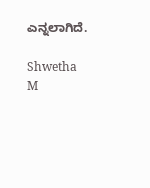ಎನ್ನಲಾಗಿದೆ.

Shwetha M